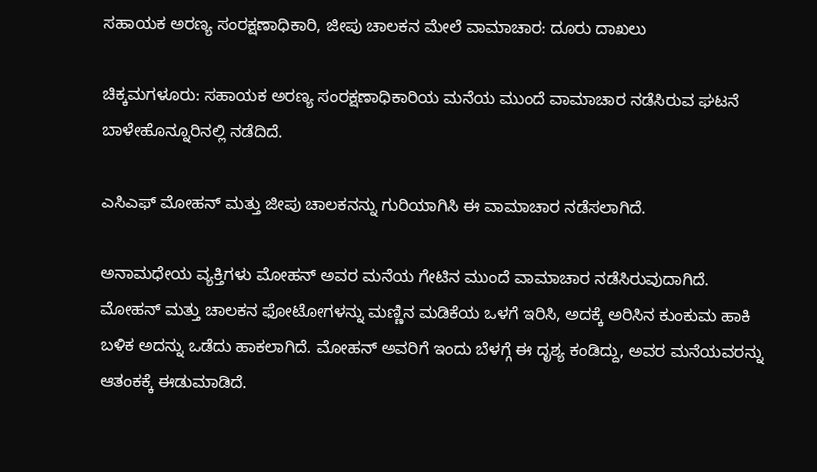ಸಹಾಯಕ ಅರಣ್ಯ ಸಂರಕ್ಷಣಾಧಿಕಾರಿ, ಜೀಪು ಚಾಲಕನ ಮೇಲೆ ವಾಮಾಚಾರ: ದೂರು ದಾಖಲು

ಚಿಕ್ಕಮಗಳೂರು: ಸಹಾಯಕ ಅರಣ್ಯ ಸಂರಕ್ಷಣಾಧಿಕಾರಿಯ ‌ಮನೆಯ ಮುಂದೆ ವಾಮಾಚಾರ ನಡೆಸಿರುವ ಘಟನೆ ಬಾಳೇಹೊನ್ನೂರಿನಲ್ಲಿ ನಡೆದಿದೆ.

ಎಸಿಎಫ್ ಮೋಹನ್ ಮತ್ತು ಜೀಪು ಚಾಲಕನನ್ನು ಗುರಿಯಾಗಿಸಿ ಈ ವಾಮಾಚಾರ ನಡೆಸಲಾಗಿದೆ.

ಅನಾಮಧೇಯ ವ್ಯಕ್ತಿಗಳು ಮೋಹನ್ ಅವರ ಮನೆಯ ಗೇಟಿನ‌ ಮುಂದೆ ವಾಮಾಚಾರ ನಡೆಸಿರುವುದಾಗಿದೆ. ಮೋಹನ್ ಮತ್ತು ಚಾಲಕನ ಫೋಟೋ‌ಗಳನ್ನು ಮಣ್ಣಿನ ಮಡಿಕೆಯ ಒಳಗೆ ಇರಿಸಿ, ಅದಕ್ಕೆ ಅರಿಸಿನ ಕುಂಕುಮ ಹಾಕಿ ಬಳಿಕ ಅದನ್ನು ಒಡೆದು ಹಾಕಲಾಗಿದೆ. ಮೋಹನ್ ಅವರಿಗೆ ಇಂದು ಬೆಳಗ್ಗೆ ಈ ದೃಶ್ಯ ಕಂಡಿದ್ದು, ಅವರ ಮನೆಯವರನ್ನು ಆತಂಕಕ್ಕೆ ಈಡುಮಾಡಿದೆ.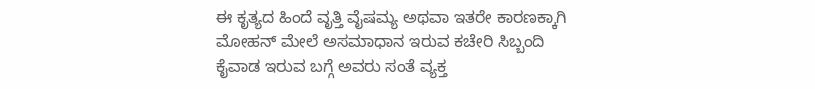ಈ ಕೃತ್ಯದ ಹಿಂದೆ ವೃತ್ತಿ ವೈಷಮ್ಯ ಅಥವಾ ಇತರೇ ಕಾರಣಕ್ಕಾಗಿ ಮೋಹನ್ ಮೇಲೆ ಅಸಮಾಧಾನ ಇರುವ ಕಚೇರಿ ಸಿಬ್ಬಂದಿ ಕೈವಾಡ ಇರುವ ಬಗ್ಗೆ ಅವರು ಸಂತೆ ವ್ಯಕ್ತ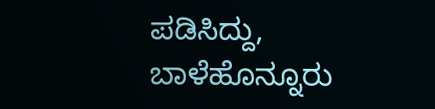ಪಡಿಸಿದ್ದು, ಬಾಳೆಹೊನ್ನೂರು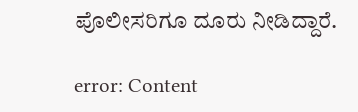ಪೊಲೀಸರಿಗೂ ದೂರು ನೀಡಿದ್ದಾರೆ.

error: Content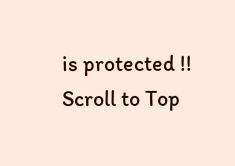is protected !!
Scroll to Top